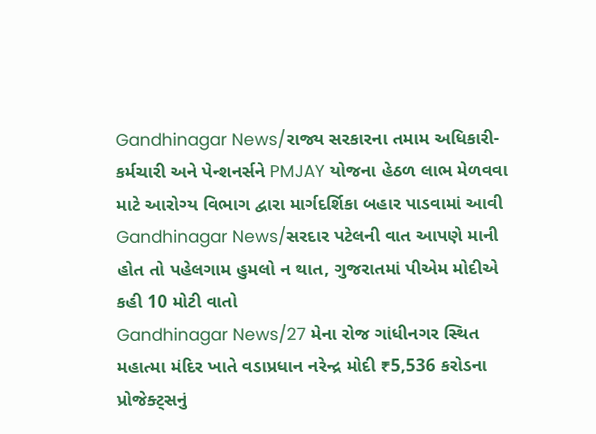Gandhinagar News/રાજ્ય સરકારના તમામ અધિકારી-કર્મચારી અને પેન્શનર્સને PMJAY યોજના હેઠળ લાભ મેળવવા માટે આરોગ્ય વિભાગ દ્વારા માર્ગદર્શિકા બહાર પાડવામાં આવી
Gandhinagar News/સરદાર પટેલની વાત આપણે માની હોત તો પહેલગામ હુમલો ન થાત, ગુજરાતમાં પીએમ મોદીએ કહી 10 મોટી વાતો
Gandhinagar News/27 મેના રોજ ગાંધીનગર સ્થિત મહાત્મા મંદિર ખાતે વડાપ્રધાન નરેન્દ્ર મોદી ₹5,536 કરોડના પ્રોજેક્ટ્સનું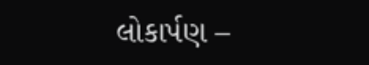લોકાર્પણ –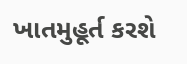ખાતમુહૂર્ત કરશે